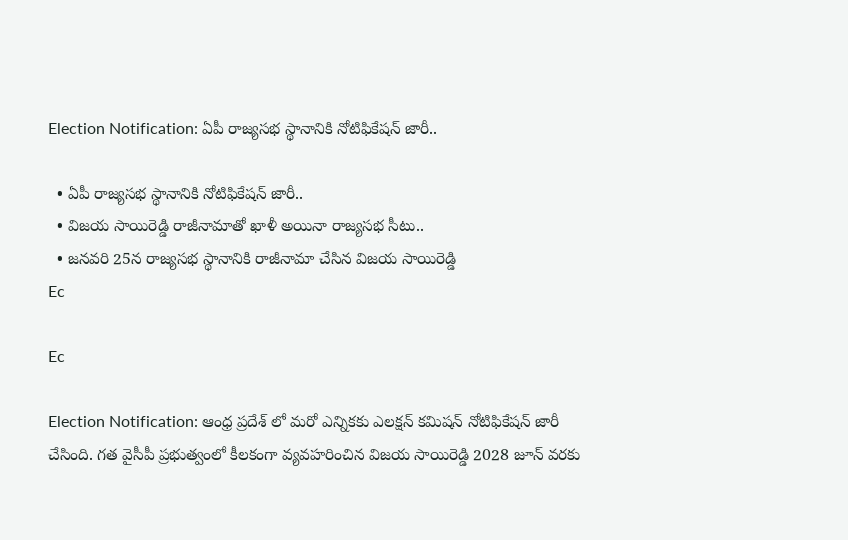Election Notification: ఏపీ రాజ్యసభ స్థానానికి నోటిఫికేషన్ జారీ..

  • ఏపీ రాజ్యసభ స్థానానికి నోటిఫికేషన్ జారీ..
  • విజయ సాయిరెడ్డి రాజీనామాతో ఖాళీ అయినా రాజ్యసభ సీటు..
  • జనవరి 25న రాజ్యసభ స్థానానికి రాజీనామా చేసిన విజయ సాయిరెడ్డి
Ec

Ec

Election Notification: ఆంధ్ర ప్రదేశ్ లో మరో ఎన్నికకు ఎలక్షన్ కమిషన్ నోటిఫికేషన్ జారీ చేసింది. గత వైసీపీ ప్రభుత్వంలో కీలకంగా వ్యవహరించిన విజయ సాయిరెడ్డి 2028 జూన్‌ వరకు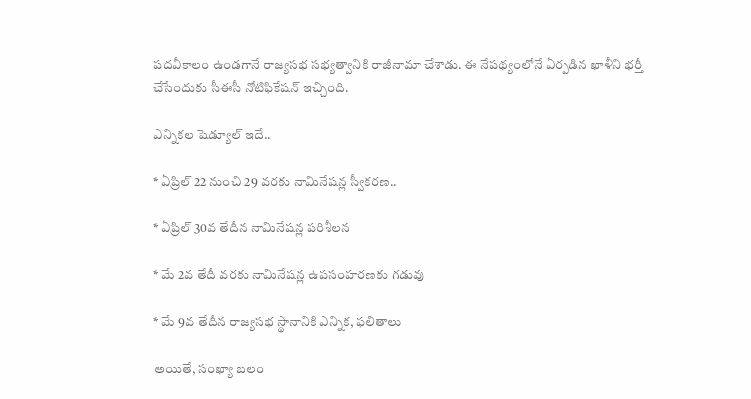పదవీకాలం ఉండగానే రాజ్యసభ సభ్యత్వానికి రాజీనామా చేశాడు. ఈ నేపథ్యంలోనే ఏర్పడిన ఖాళీని భర్తీ చేసేందుకు సీఈసీ నోటిఫికేషన్ ఇచ్చింది.

ఎన్నికల షెడ్యూల్ ఇదే..

* ఏప్రిల్ 22 నుంచి 29 వరకు నామినేషన్ల స్వీకరణ..

* ఏప్రిల్ 30వ తేదీన నామినేషన్ల పరిశీలన

* మే 2వ తేదీ వరకు నామినేషన్ల ఉపసంహరణకు గడువు

* మే 9వ తేదీన రాజ్యసభ స్థానానికి ఎన్నిక, ఫలితాలు

అయితే, సంఖ్యా బలం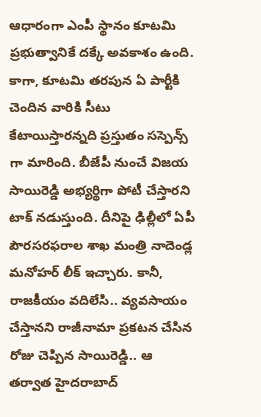ఆధారంగా ఎంపీ స్థానం కూటమి ప్రభుత్వానికే దక్కే అవకాశం ఉంది. కాగా, కూటమి తరపున ఏ పార్టీకి చెందిన వారికి సీటు కేటాయిస్తారన్నది ప్రస్తుతం సస్పెన్స్ గా మారింది. బీజేపీ నుంచే విజయ సాయిరెడ్డి అభ్యర్థిగా పోటీ చేస్తారని టాక్ నడుస్తుంది. దీనిపై ఢిల్లీలో ఏపీ పౌరసరఫరాల శాఖ మంత్రి నాదెండ్ల మనోహర్ లీక్ ఇచ్చారు. కానీ, రాజకీయం వదిలేసి.. వ్యవసాయం చేస్తానని రాజీనామా ప్రకటన చేసిన రోజు చెప్పిన సాయిరెడ్డి.. ఆ తర్వాత హైదరాబాద్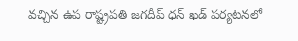వచ్చిన ఉప రాష్ట్రపతి జగదీప్ ధన్ ఖడ్ పర్యటనలో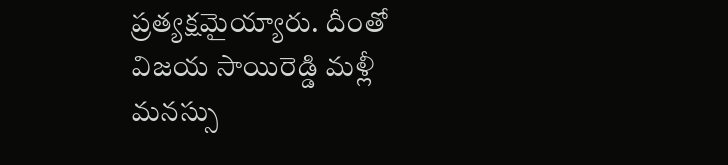ప్రత్యక్షమైయ్యారు. దీంతో విజయ సాయిరెడ్డి మళ్లీ మనస్సు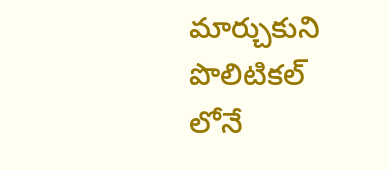మార్చుకుని పొలిటికల్ లోనే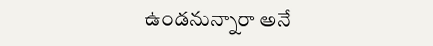ఉండనున్నారా అనే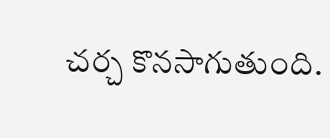చర్చ కొనసాగుతుంది.